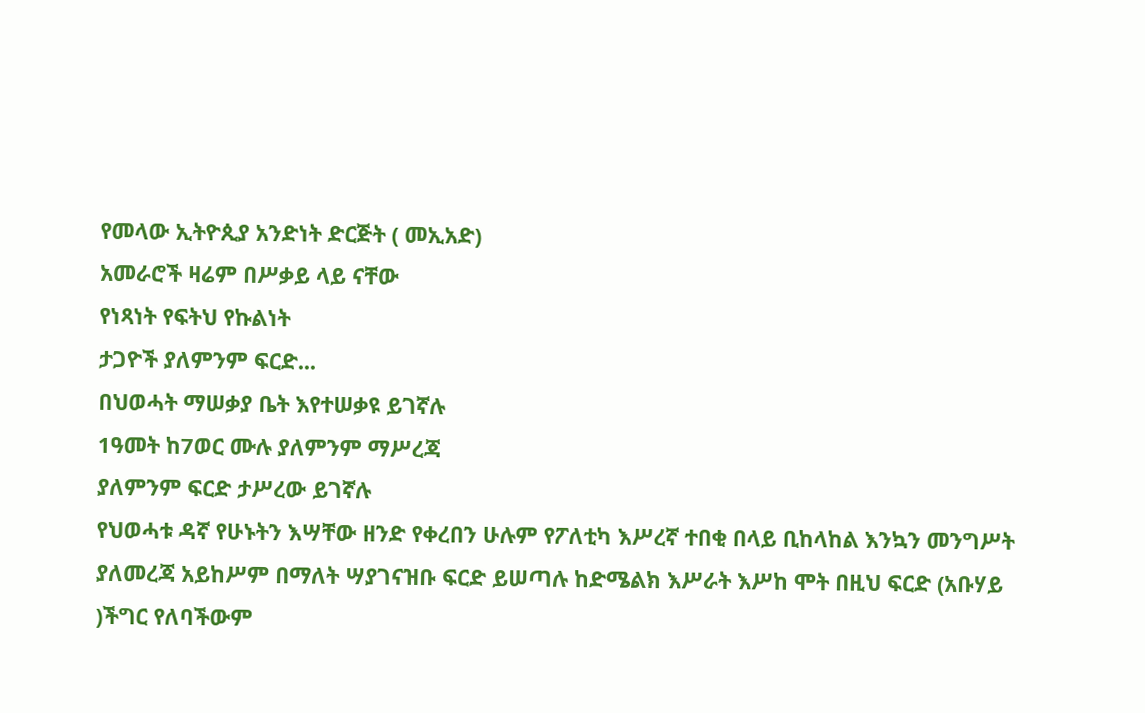የመላው ኢትዮጲያ አንድነት ድርጅት ( መኢአድ)
አመራሮች ዛሬም በሥቃይ ላይ ናቸው
የነጻነት የፍትህ የኩልነት
ታጋዮች ያለምንም ፍርድ...
በህወሓት ማሠቃያ ቤት እየተሠቃዩ ይገኛሉ
1ዓመት ከ7ወር ሙሉ ያለምንም ማሥረጃ
ያለምንም ፍርድ ታሥረው ይገኛሉ
የህወሓቱ ዳኛ የሁኑትን እሣቸው ዘንድ የቀረበን ሁሉም የፖለቲካ እሥረኛ ተበቂ በላይ ቢከላከል እንኳን መንግሥት ያለመረጃ አይከሥም በማለት ሣያገናዝቡ ፍርድ ይሠጣሉ ከድሜልክ እሥራት እሥከ ሞት በዚህ ፍርድ (አቡሃይ )ችግር የለባችውም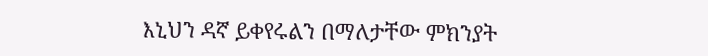እኒህን ዳኛ ይቀየሩልን በማለታቸው ምክንያት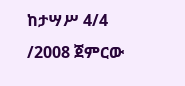ከታሣሥ 4/4 /2008 ጀምርው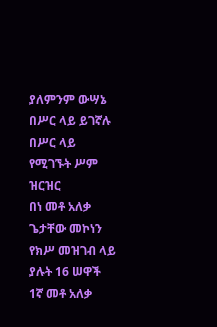ያለምንም ውሣኔ በሥር ላይ ይገኛሉ
በሥር ላይ የሚገኙት ሥም ዝርዝር
በነ መቶ አለቃ ጌታቸው መኮነን የክሥ መዝገብ ላይ ያሉት 16 ሠዋች
1ኛ መቶ አለቃ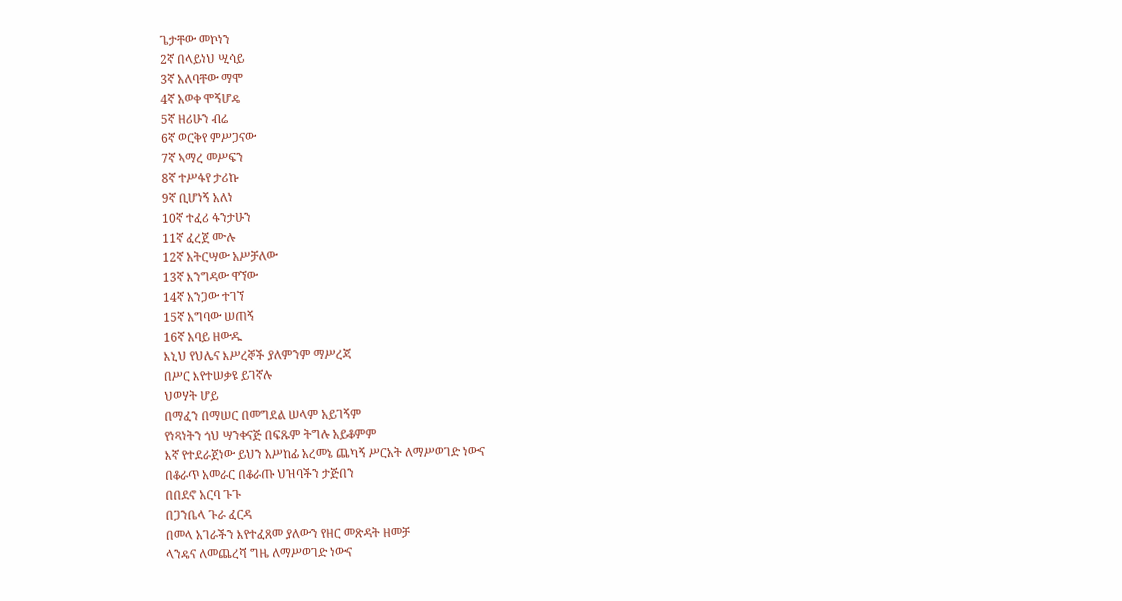ጌታቸው መኮነን
2ኛ በላይነህ ሢሳይ
3ኛ አለባቸው ማሞ
4ኛ አወቀ ሞኝሆዴ
5ኛ ዘሪሁን ብሬ
6ኛ ወርቅየ ምሥጋናው
7ኛ ኣማረ መሥፍን
8ኛ ተሥፋየ ታሪኩ
9ኛ ቢሆነኝ አለነ
10ኛ ተፈሪ ፋንታሁን
11ኛ ፈረጀ ሙሉ
12ኛ አትርሣው አሥቻለው
13ኛ እንግዳው ዋኘው
14ኛ አንጋው ተገኘ
15ኛ አግባው ሠጠኝ
16ኛ አባይ ዘውዱ
እኒህ የህሌና እሥረኞች ያለምንም ማሥረጃ
በሥር እየተሠቃዩ ይገኛሉ
ህወሃት ሆይ
በማፈን በማሠር በመግደል ሠላም አይገኝም
የነጻነትን ጎህ ሣንቀናጅ በፍጹም ትግሉ አይቆምም
እኛ የተደራጀነው ይህን አሥከፊ አረመኔ ጨካኝ ሥርአት ለማሥወገድ ነውና
በቆራጥ አመራር በቆራጡ ህዝባችን ታጅበን
በበደኖ አርባ ጉጉ
በጋንቤላ ጉራ ፈርዳ
በመላ አገራችን እየተፈጸመ ያለውን የዘር መጽዳት ዘመቻ
ላንዴና ለመጨረሻ ግዜ ለማሥወገድ ነውና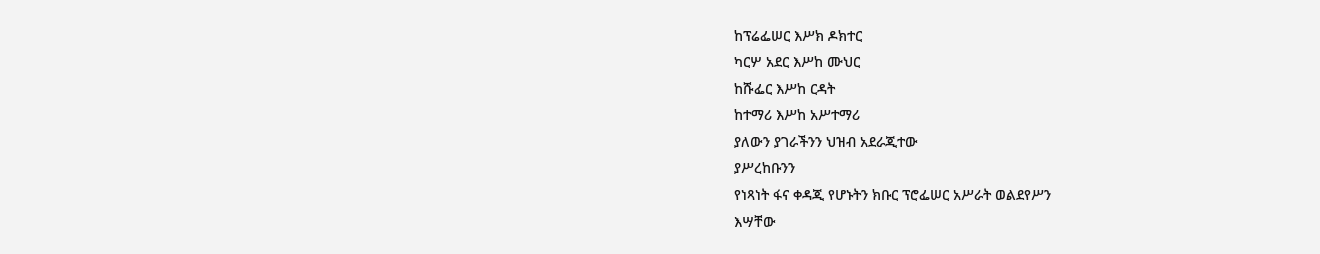ከፕሬፌሠር እሥክ ዶክተር
ካርሦ አደር እሥከ ሙህር
ከሹፌር እሥከ ርዳት
ከተማሪ እሥከ አሥተማሪ
ያለውን ያገራችንን ህዝብ አደራጂተው
ያሥረከቡንን
የነጻነት ፋና ቀዳጂ የሆኑትን ክቡር ፕሮፌሠር አሥራት ወልደየሥን
እሣቸው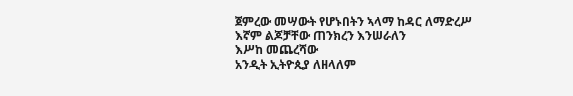ጀምረው መሣውት የሆኑበትን ኣላማ ከዳር ለማድረሥ
እኛም ልጆቻቸው ጠንክረን እንሠራለን
እሥከ መጨረሻው
አንዲት ኢትዮጲያ ለዘላለም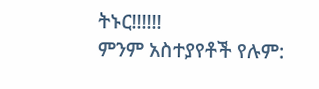ትኑር!!!!!!
ምንም አስተያየቶች የሉም: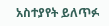አስተያየት ይለጥፉ